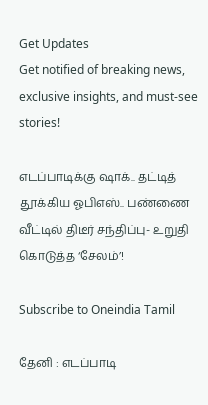Get Updates
Get notified of breaking news, exclusive insights, and must-see stories!

எடப்பாடிக்கு ஷாக்.. தட்டித் தூக்கிய ஓபிஎஸ்.. பண்ணை வீட்டில் திடீர் சந்திப்பு- உறுதி கொடுத்த ‘சேலம்’!

Subscribe to Oneindia Tamil

தேனி : எடப்பாடி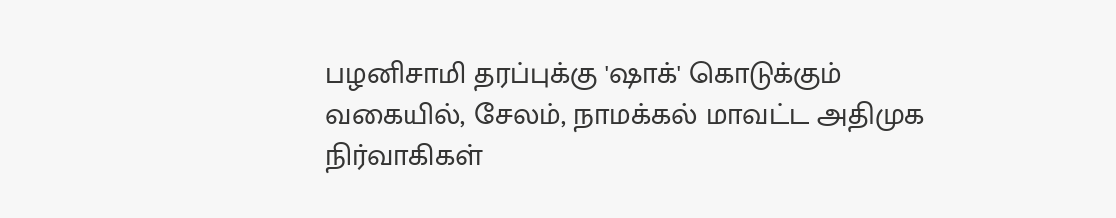பழனிசாமி தரப்புக்கு 'ஷாக்' கொடுக்கும் வகையில், சேலம், நாமக்கல் மாவட்ட அதிமுக நிர்வாகிகள்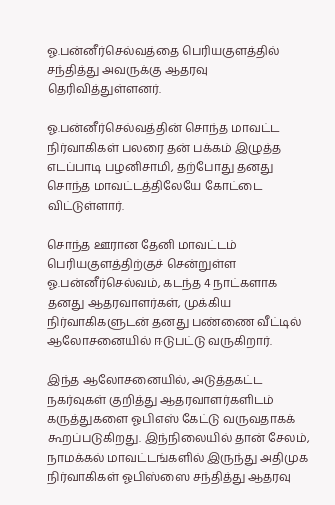ஓ.பன்னீர்செல்வத்தை பெரியகுளத்தில் சந்தித்து அவருக்கு ஆதரவு தெரிவித்துள்ளனர்.

ஓ.பன்னீர்செல்வத்தின் சொந்த மாவட்ட நிர்வாகிகள் பலரை தன் பக்கம் இழுத்த எடப்பாடி பழனிசாமி, தற்போது தனது சொந்த மாவட்டத்திலேயே கோட்டை விட்டுள்ளார்.

சொந்த ஊரான தேனி மாவட்டம் பெரியகுளத்திற்குச் சென்றுள்ள ஓ.பன்னீர்செல்வம், கடந்த 4 நாட்களாக தனது ஆதரவாளர்கள், முக்கிய நிர்வாகிகளுடன் தனது பண்ணை வீட்டில் ஆலோசனையில் ஈடுபட்டு வருகிறார்.

இந்த ஆலோசனையில், அடுத்தகட்ட நகர்வுகள் குறித்து ஆதரவாளர்களிடம் கருத்துகளை ஓபிஎஸ் கேட்டு வருவதாகக் கூறப்படுகிறது. இந்நிலையில் தான் சேலம், நாமக்கல் மாவட்டங்களில் இருந்து அதிமுக நிர்வாகிகள் ஓபிஸ்ஸை சந்தித்து ஆதரவு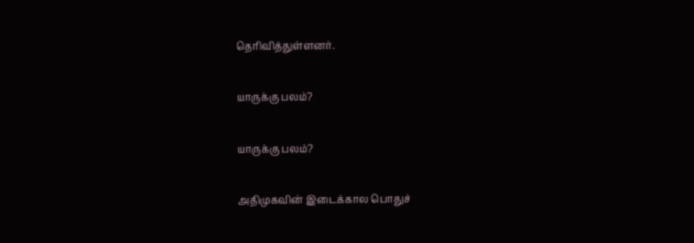தெரிவித்துள்ளனர்.

யாருக்கு பலம்?

யாருக்கு பலம்?

அதிமுகவின் இடைக்கால பொதுச்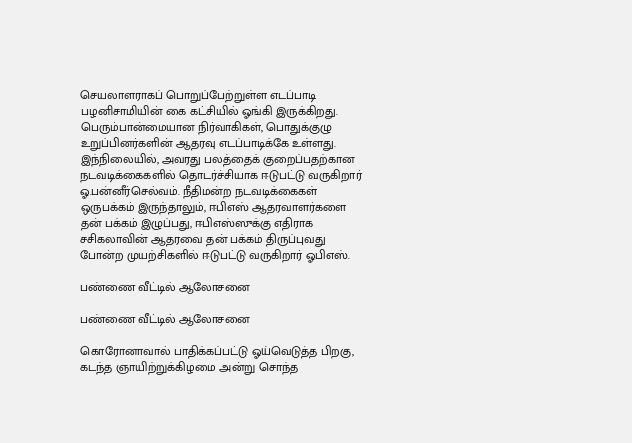செயலாளராகப் பொறுப்பேற்றுள்ள எடப்பாடி பழனிசாமியின் கை கட்சியில் ஓங்கி இருக்கிறது. பெரும்பான்மையான நிர்வாகிகள், பொதுக்குழு உறுப்பினர்களின் ஆதரவு எடப்பாடிக்கே உள்ளது. இந்நிலையில், அவரது பலத்தைக் குறைப்பதற்கான நடவடிக்கைகளில் தொடர்ச்சியாக ஈடுபட்டு வருகிறார் ஓ.பன்னீர்செல்வம். நீதிமன்ற நடவடிக்கைகள் ஒருபக்கம் இருந்தாலும், ஈபிஎஸ் ஆதரவாளர்களை தன் பக்கம் இழுப்பது, ஈபிஎஸ்ஸுக்கு எதிராக சசிகலாவின் ஆதரவை தன் பக்கம் திருப்புவது போன்ற முயற்சிகளில் ஈடுபட்டு வருகிறார் ஓபிஎஸ்.

பண்ணை வீட்டில் ஆலோசனை

பண்ணை வீட்டில் ஆலோசனை

கொரோனாவால் பாதிக்கப்பட்டு ஓய்வெடுத்த பிறகு, கடந்த ஞாயிற்றுக்கிழமை அன்று சொந்த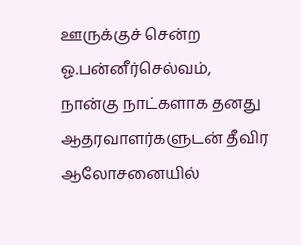ஊருக்குச் சென்ற ஓ.பன்னீர்செல்வம், நான்கு நாட்களாக தனது ஆதரவாளர்களுடன் தீவிர ஆலோசனையில்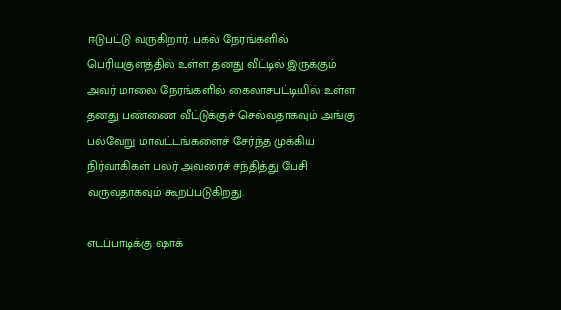ஈடுபட்டு வருகிறார். பகல் நேரங்களில் பெரியகுளத்தில் உள்ள தனது வீட்டில் இருக்கும் அவர் மாலை நேரங்களில் கைலாசபட்டியில் உள்ள தனது பண்ணை வீட்டுக்குச் செல்வதாகவும் அங்கு பல்வேறு மாவட்டங்களைச் சேர்ந்த முக்கிய நிர்வாகிகள் பலர் அவரைச் சந்தித்து பேசி வருவதாகவும் கூறப்படுகிறது.

எடப்பாடிக்கு ஷாக்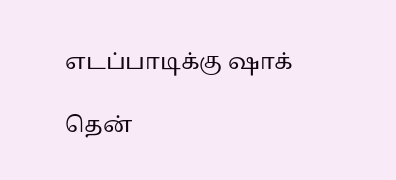எடப்பாடிக்கு ஷாக்

தென்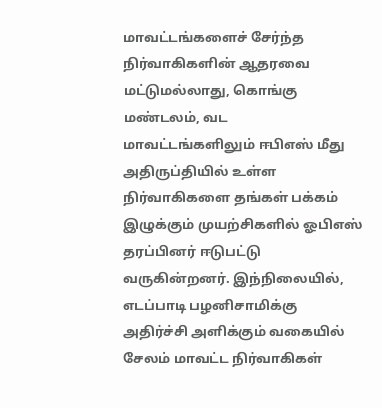மாவட்டங்களைச் சேர்ந்த நிர்வாகிகளின் ஆதரவை மட்டுமல்லாது, கொங்கு மண்டலம், வட மாவட்டங்களிலும் ஈபிஎஸ் மீது அதிருப்தியில் உள்ள நிர்வாகிகளை தங்கள் பக்கம் இழுக்கும் முயற்சிகளில் ஓபிஎஸ் தரப்பினர் ஈடுபட்டு வருகின்றனர். இந்நிலையில், எடப்பாடி பழனிசாமிக்கு அதிர்ச்சி அளிக்கும் வகையில் சேலம் மாவட்ட நிர்வாகிகள்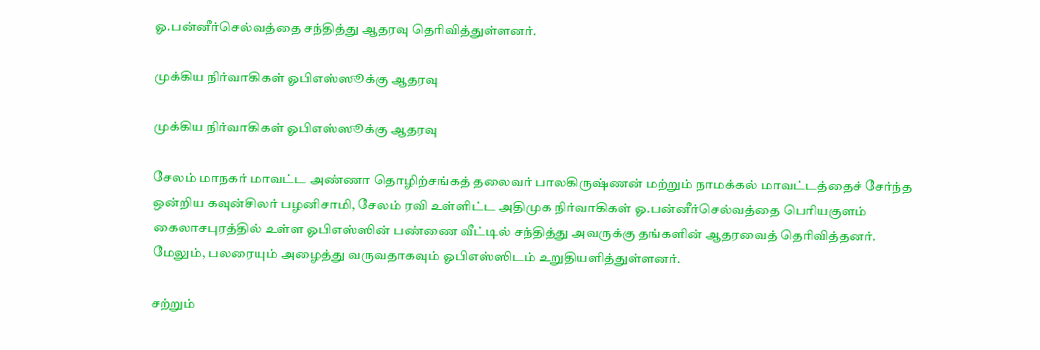ஓ.பன்னீர்செல்வத்தை சந்தித்து ஆதரவு தெரிவித்துள்ளனர்.

முக்கிய நிர்வாகிகள் ஓபிஎஸ்ஸூக்கு ஆதரவு

முக்கிய நிர்வாகிகள் ஓபிஎஸ்ஸூக்கு ஆதரவு

சேலம் மாநகர் மாவட்ட அண்ணா தொழிற்சங்கத் தலைவர் பாலகிருஷ்ணன் மற்றும் நாமக்கல் மாவட்டத்தைச் சேர்ந்த ஒன்றிய கவுன்சிலர் பழனிசாமி, சேலம் ரவி உள்ளிட்ட அதிமுக நிர்வாகிகள் ஓ.பன்னீர்செல்வத்தை பெரியகுளம் கைலாசபுரத்தில் உள்ள ஓபிஎஸ்ஸின் பண்ணை வீட்டில் சந்தித்து அவருக்கு தங்களின் ஆதரவைத் தெரிவித்தனர். மேலும், பலரையும் அழைத்து வருவதாகவும் ஓபிஎஸ்ஸிடம் உறுதியளித்துள்ளனர்.

சற்றும்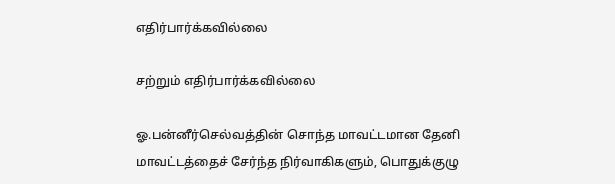எதிர்பார்க்கவில்லை

சற்றும் எதிர்பார்க்கவில்லை

ஓ.பன்னீர்செல்வத்தின் சொந்த மாவட்டமான தேனி மாவட்டத்தைச் சேர்ந்த நிர்வாகிகளும், பொதுக்குழு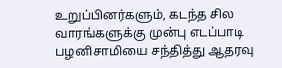உறுப்பினர்களும், கடந்த சில வாரங்களுக்கு முன்பு எடப்பாடி பழனிசாமியை சந்தித்து ஆதரவு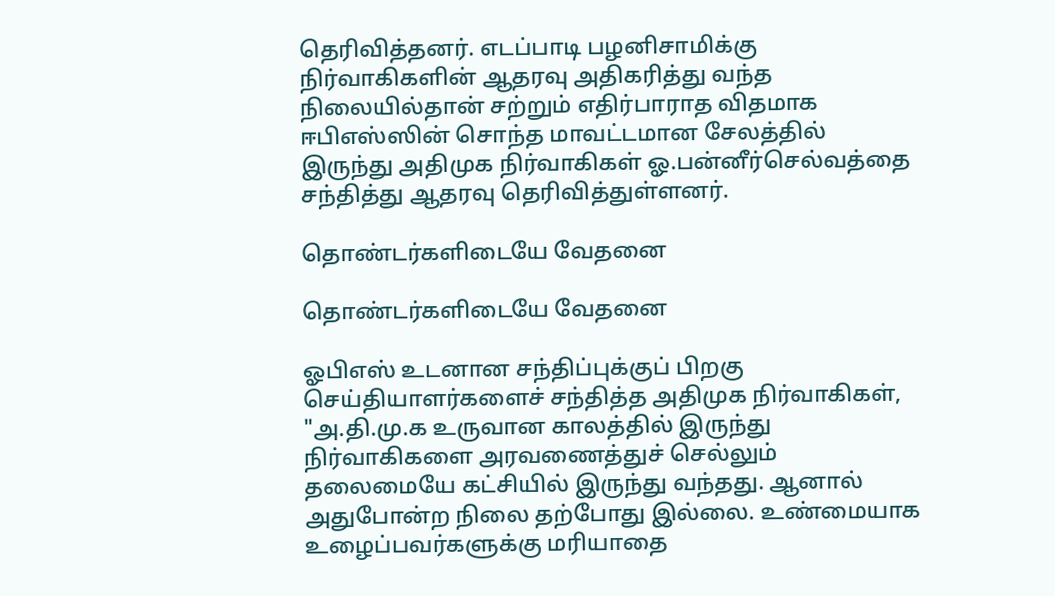தெரிவித்தனர். எடப்பாடி பழனிசாமிக்கு நிர்வாகிகளின் ஆதரவு அதிகரித்து வந்த நிலையில்தான் சற்றும் எதிர்பாராத விதமாக ஈபிஎஸ்ஸின் சொந்த மாவட்டமான சேலத்தில் இருந்து அதிமுக நிர்வாகிகள் ஓ.பன்னீர்செல்வத்தை சந்தித்து ஆதரவு தெரிவித்துள்ளனர்.

தொண்டர்களிடையே வேதனை

தொண்டர்களிடையே வேதனை

ஓபிஎஸ் உடனான சந்திப்புக்குப் பிறகு செய்தியாளர்களைச் சந்தித்த அதிமுக நிர்வாகிகள், "அ.தி.மு.க உருவான காலத்தில் இருந்து நிர்வாகிகளை அரவணைத்துச் செல்லும் தலைமையே கட்சியில் இருந்து வந்தது. ஆனால் அதுபோன்ற நிலை தற்போது இல்லை. உண்மையாக உழைப்பவர்களுக்கு மரியாதை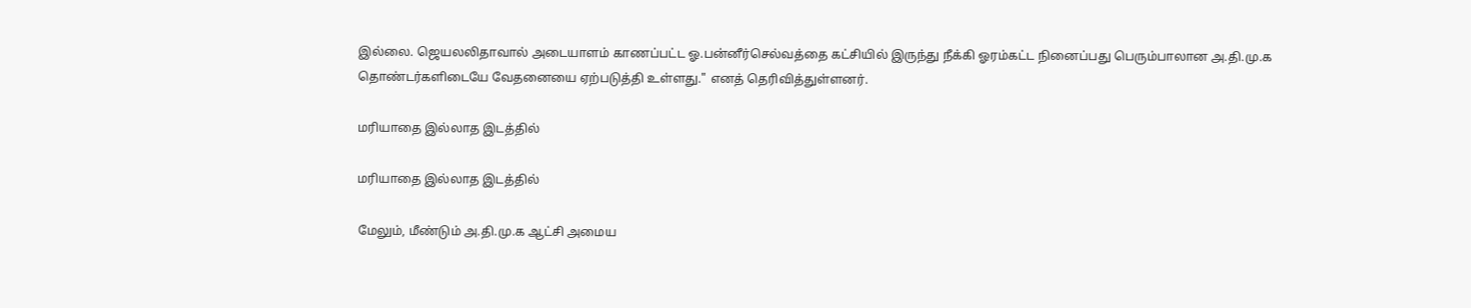இல்லை. ஜெயலலிதாவால் அடையாளம் காணப்பட்ட ஓ.பன்னீர்செல்வத்தை கட்சியில் இருந்து நீக்கி ஓரம்கட்ட நினைப்பது பெரும்பாலான அ.தி.மு.க தொண்டர்களிடையே வேதனையை ஏற்படுத்தி உள்ளது." எனத் தெரிவித்துள்ளனர்.

மரியாதை இல்லாத இடத்தில்

மரியாதை இல்லாத இடத்தில்

மேலும், மீண்டும் அ.தி.மு.க ஆட்சி அமைய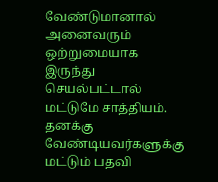வேண்டுமானால் அனைவரும் ஒற்றுமையாக இருந்து செயல்பட்டால் மட்டுமே சாத்தியம். தனக்கு வேண்டியவர்களுக்கு மட்டும் பதவி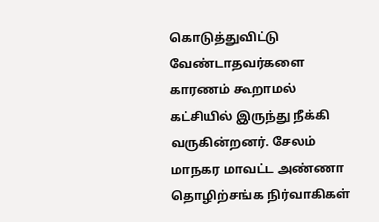கொடுத்துவிட்டு வேண்டாதவர்களை காரணம் கூறாமல் கட்சியில் இருந்து நீக்கி வருகின்றனர். சேலம் மாநகர மாவட்ட அண்ணா தொழிற்சங்க நிர்வாகிகள்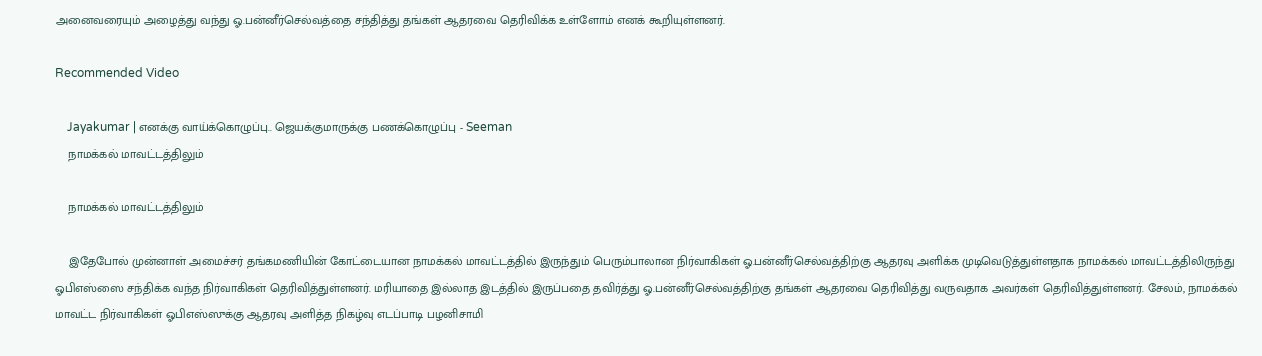அனைவரையும் அழைத்து வந்து ஓ.பன்னீர்செல்வத்தை சந்தித்து தங்கள் ஆதரவை தெரிவிக்க உள்ளோம் எனக் கூறியுள்ளனர்.

Recommended Video

    Jayakumar | எனக்கு வாய்க்கொழுப்பு.. ஜெயக்குமாருக்கு பணக்கொழுப்பு - Seeman
    நாமக்கல் மாவட்டத்திலும்

    நாமக்கல் மாவட்டத்திலும்

    இதேபோல் முன்னாள் அமைச்சர் தங்கமணியின் கோட்டையான நாமக்கல் மாவட்டத்தில் இருந்தும் பெரும்பாலான நிர்வாகிகள் ஓ.பன்னீர்செல்வத்திற்கு ஆதரவு அளிக்க முடிவெடுத்துள்ளதாக நாமக்கல் மாவட்டத்திலிருந்து ஓபிஎஸ்ஸை சந்திக்க வந்த நிர்வாகிகள் தெரிவித்துள்ளனர். மரியாதை இல்லாத இடத்தில் இருப்பதை தவிர்த்து ஓ.பன்னீர்செல்வத்திற்கு தங்கள் ஆதரவை தெரிவித்து வருவதாக அவர்கள் தெரிவித்துள்ளனர். சேலம், நாமக்கல் மாவட்ட நிர்வாகிகள் ஓபிஎஸ்ஸுக்கு ஆதரவு அளித்த நிகழ்வு எடப்பாடி பழனிசாமி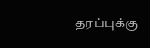தரப்புக்கு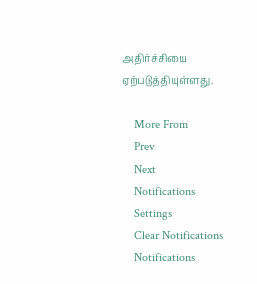அதிர்ச்சியை ஏற்படுத்தியுள்ளது.

    More From
    Prev
    Next
    Notifications
    Settings
    Clear Notifications
    Notifications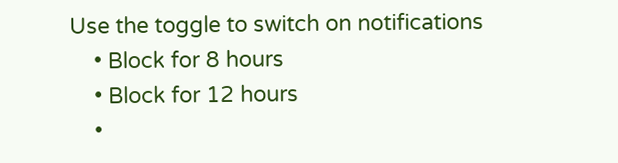Use the toggle to switch on notifications
    • Block for 8 hours
    • Block for 12 hours
    •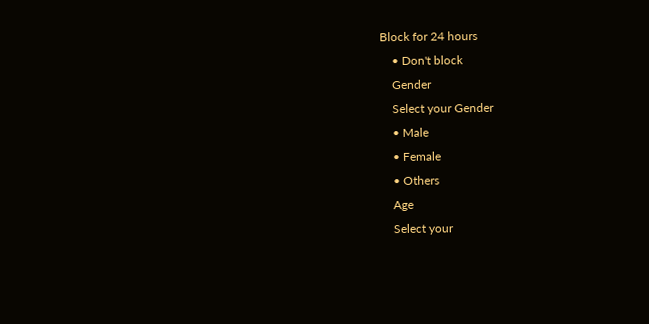Block for 24 hours
    • Don't block
    Gender
    Select your Gender
    • Male
    • Female
    • Others
    Age
    Select your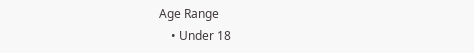Age Range
    • Under 18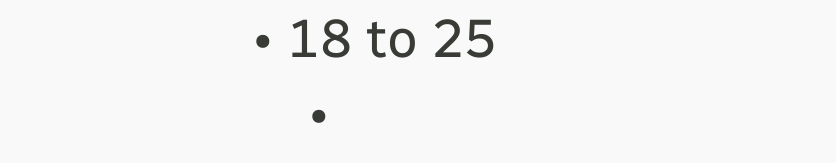• 18 to 25
    •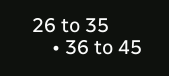26 to 35
    • 36 to 45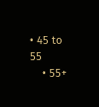• 45 to 55
    • 55+